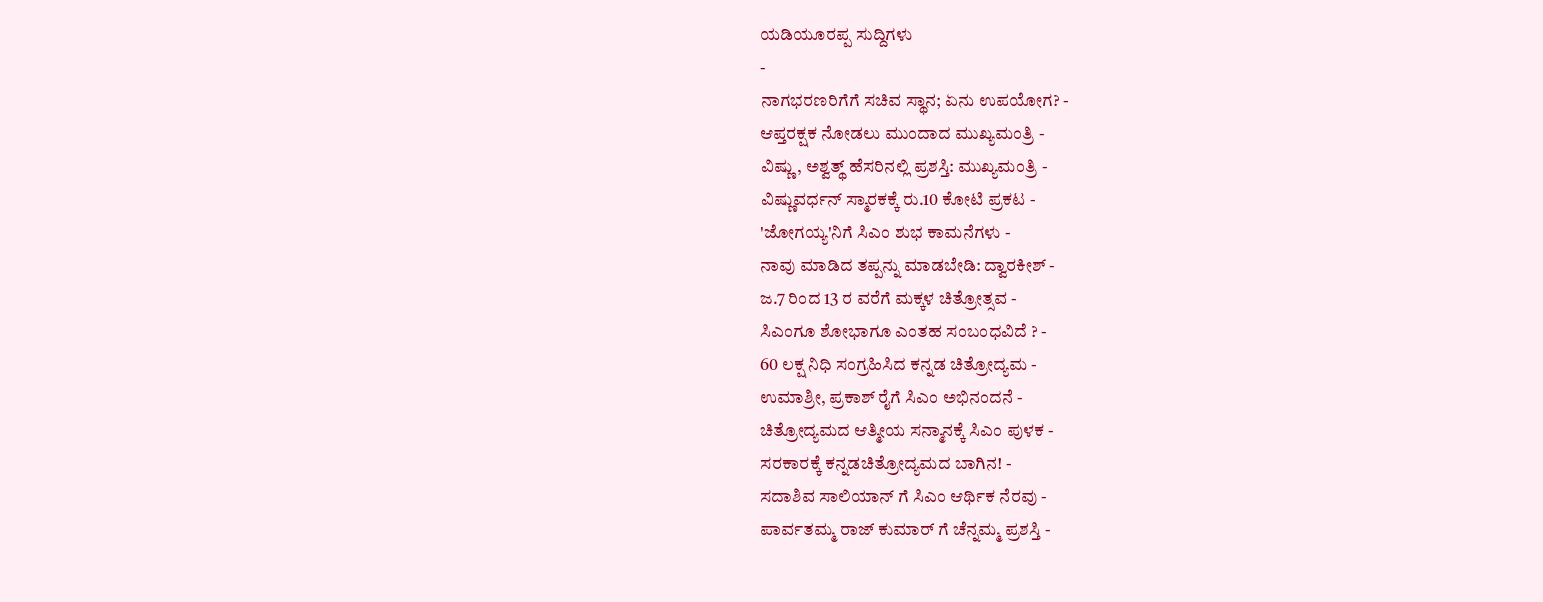ಯಡಿಯೂರಪ್ಪ ಸುದ್ದಿಗಳು
-
ನಾಗಭರಣರಿಗೆಗೆ ಸಚಿವ ಸ್ಥಾನ; ಏನು ಉಪಯೋಗ? -
ಆಪ್ತರಕ್ಷಕ ನೋಡಲು ಮುಂದಾದ ಮುಖ್ಯಮಂತ್ರಿ -
ವಿಷ್ಣು, ಅಶ್ವತ್ಥ್ ಹೆಸರಿನಲ್ಲಿ ಪ್ರಶಸ್ತಿ: ಮುಖ್ಯಮಂತ್ರಿ -
ವಿಷ್ಣುವರ್ಧನ್ ಸ್ಮಾರಕಕ್ಕೆ ರು.10 ಕೋಟಿ ಪ್ರಕಟ -
'ಜೋಗಯ್ಯ'ನಿಗೆ ಸಿಎಂ ಶುಭ ಕಾಮನೆಗಳು -
ನಾವು ಮಾಡಿದ ತಪ್ಪನ್ನು ಮಾಡಬೇಡಿ: ದ್ವಾರಕೀಶ್ -
ಜ.7 ರಿಂದ 13 ರ ವರೆಗೆ ಮಕ್ಕಳ ಚಿತ್ರೋತ್ಸವ -
ಸಿಎಂಗೂ ಶೋಭಾಗೂ ಎಂತಹ ಸಂಬಂಧವಿದೆ ? -
60 ಲಕ್ಷ ನಿಧಿ ಸಂಗ್ರಹಿಸಿದ ಕನ್ನಡ ಚಿತ್ರೋದ್ಯಮ -
ಉಮಾಶ್ರೀ, ಪ್ರಕಾಶ್ ರೈಗೆ ಸಿಎಂ ಅಭಿನಂದನೆ -
ಚಿತ್ರೋದ್ಯಮದ ಆತ್ಮೀಯ ಸನ್ಮಾನಕ್ಕೆ ಸಿಎಂ ಪುಳಕ -
ಸರಕಾರಕ್ಕೆ ಕನ್ನಡಚಿತ್ರೋದ್ಯಮದ ಬಾಗಿನ! -
ಸದಾಶಿವ ಸಾಲಿಯಾನ್ ಗೆ ಸಿಎಂ ಆರ್ಥಿಕ ನೆರವು -
ಪಾರ್ವತಮ್ಮ ರಾಜ್ ಕುಮಾರ್ ಗೆ ಚೆನ್ನಮ್ಮ ಪ್ರಶಸ್ತಿ -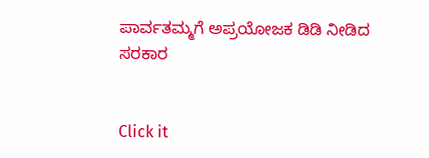ಪಾರ್ವತಮ್ಮಗೆ ಅಪ್ರಯೋಜಕ ಡಿಡಿ ನೀಡಿದ ಸರಕಾರ


Click it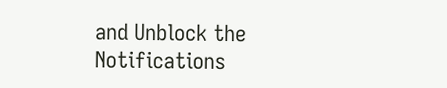and Unblock the Notifications